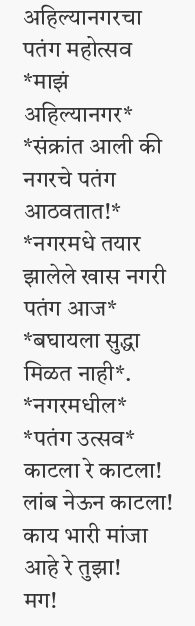अहिल्यानगरचा पतंग महोत्सव
*माझं अहिल्यानगर*
*संक्रांत आली की नगरचे पतंग आठवतात!*
*नगरमधे तयार झालेले खास नगरी पतंग आज* *बघायला सुद्धा मिळत नाही*.
*नगरमधील*
*पतंग उत्सव*
काटला रे काटला!
लांब नेऊन काटला!
काय भारी मांजा आहे रे तुझा!
मग!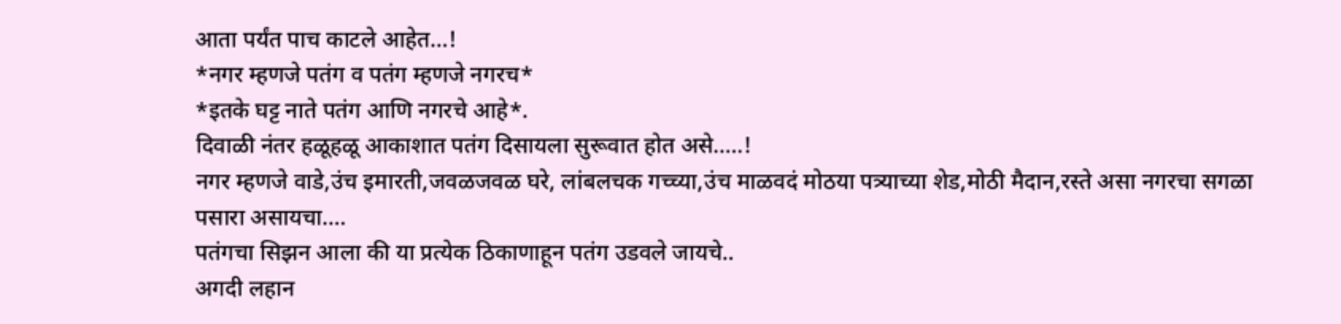आता पर्यंत पाच काटले आहेत...!
*नगर म्हणजे पतंग व पतंग म्हणजे नगरच*
*इतके घट्ट नाते पतंग आणि नगरचे आहे*.
दिवाळी नंतर हळूहळू आकाशात पतंग दिसायला सुरूवात होत असे.....!
नगर म्हणजे वाडे,उंच इमारती,जवळजवळ घरे, लांबलचक गच्च्या,उंच माळवदं मोठया पत्र्याच्या शेड,मोठी मैदान,रस्ते असा नगरचा सगळा पसारा असायचा....
पतंगचा सिझन आला की या प्रत्येक ठिकाणाहून पतंग उडवले जायचे..
अगदी लहान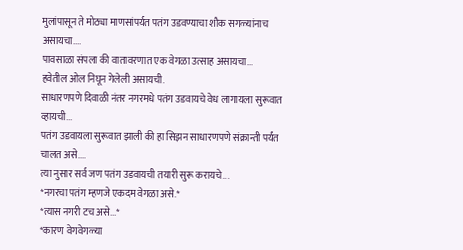मुलांपासून ते मोठ्या माणसांपर्यत पतंग उडवण्याचा शौक सगळ्यांनाच असायचा....
पावसाळा संपला की वातावरणात एक वेगळा उत्साह असायचा...
हवेतील ओल निघून गेलेली असायची.
साधारणपणे दिवाळी नंतर नगरमधे पतंग उडवायचे वेध लागायला सुरूवात व्हायची...
पतंग उडवायला सुरूवात झाली की हा सिझन साधारणपणे संक्रान्ती पर्यंत चालत असे....
त्या नुसार सर्व जण पतंग उडवायची तयारी सुरू करायचे...
*नगरचा पतंग म्हणजे एकदम वेगळा असे.*
*त्यास नगरी टच असे...*
*कारण वेगवेगळ्या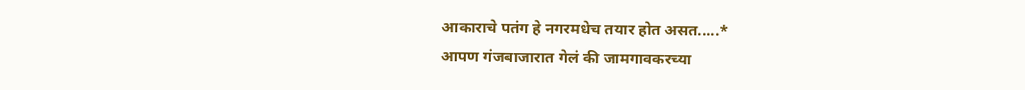आकाराचे पतंग हे नगरमधेच तयार होत असत.....*
आपण गंजबाजारात गेलं की जामगावकरच्या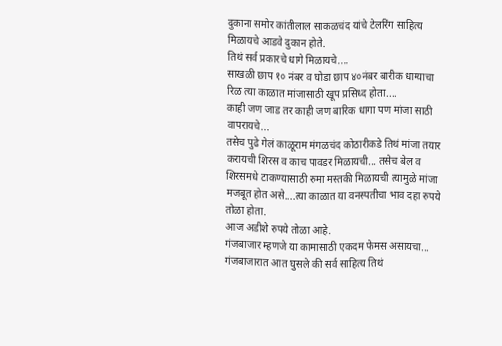दुकाना समोर कांतीलाल साकळचंद यांचे टेलरिंग साहित्य मिळायचे आडवे दुकान होते.
तिथं सर्व प्रकारचे धागे मिळायचे....
साखळी छाप १० नंबर व घोडा छाप ४०नंबर बारीक धाग्याचा रिळ त्या काळात मांजासाठी खूप प्रसिध्द होता....
काही जण जाड तर काही जण बारिक धागा पण मांजा साठी वापरायचे...
तसेच पुढे गेलं काळूराम मंगळचंद कोठारीकडे तिथं मांजा तयार करायची शिरस व काच पावडर मिळायची... तसेच बेल व शिरसमधे टाकण्यासाठी रुमा मस्तकी मिळायची त्यामुळे मांजा मजबूत होत असे....त्या काळात या वनस्पतीचा भाव दहा रुपये तोळा होता.
आज अडीशे रुपये तोळा आहे.
गंजबाजार म्हणजे या कामासाठी एकदम फेमस असायचा...
गंजबाजारात आत घुसले की सर्व साहित्य तिथं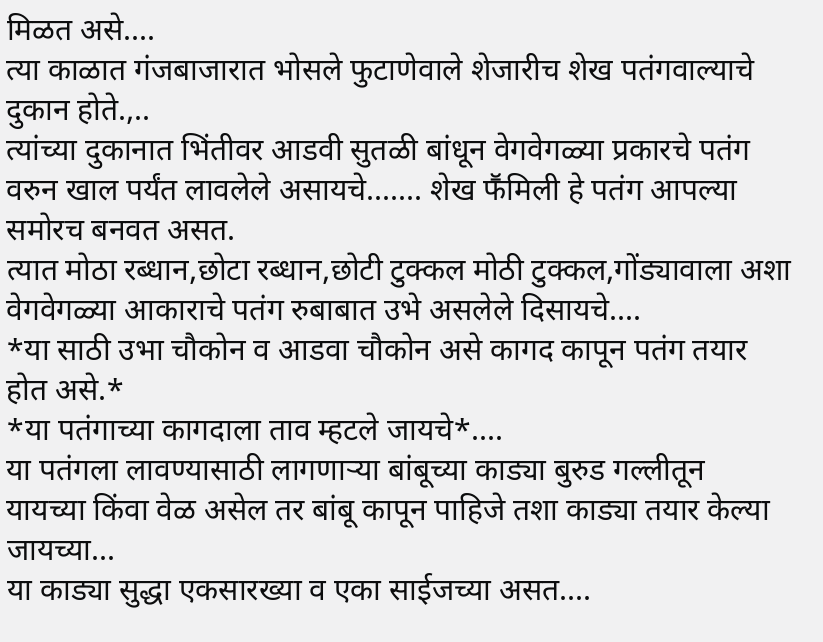मिळत असे....
त्या काळात गंजबाजारात भोसले फुटाणेवाले शेजारीच शेख पतंगवाल्याचे दुकान होते.,..
त्यांच्या दुकानात भिंतीवर आडवी सुतळी बांधून वेगवेगळ्या प्रकारचे पतंग वरुन खाल पर्यंत लावलेले असायचे....... शेख फॕमिली हे पतंग आपल्या समोरच बनवत असत.
त्यात मोठा रब्धान,छोटा रब्धान,छोटी टुक्कल मोठी टुक्कल,गोंड्यावाला अशा वेगवेगळ्या आकाराचे पतंग रुबाबात उभे असलेले दिसायचे....
*या साठी उभा चौकोन व आडवा चौकोन असे कागद कापून पतंग तयार होत असे.*
*या पतंगाच्या कागदाला ताव म्हटले जायचे*....
या पतंगला लावण्यासाठी लागणाऱ्या बांबूच्या काड्या बुरुड गल्लीतून यायच्या किंवा वेळ असेल तर बांबू कापून पाहिजे तशा काड्या तयार केल्या जायच्या...
या काड्या सुद्धा एकसारख्या व एका साईजच्या असत....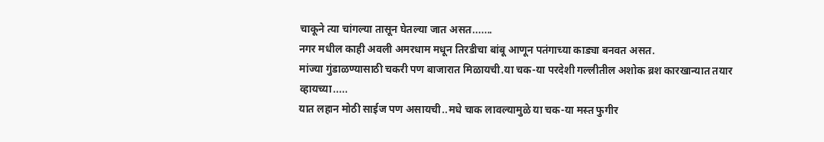चाकूने त्या चांगल्या तासून घेतल्या जात असत.......
नगर मधील काही अवली अमरधाम मधून तिरडीचा बांबू आणून पतंगाच्या काड्या बनवत असत.
मांज्या गुंडाळण्यासाठी चकरी पण बाजारात मिळायची.या चक-या परदेशी गल्लीतील अशोक ब्रश कारखान्यात तयार व्हायच्या.....
यात लहान मोठी साईज पण असायची..मधे चाक लावल्यामुळे या चक-या मस्त फुगीर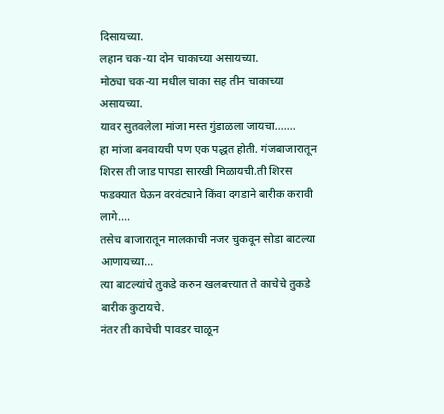दिसायच्या.
लहान चक-या दोन चाकाच्या असायच्या.
मोठ्या चक-या मधील चाका सह तीन चाकाच्या असायच्या.
यावर सुतवलेला मांजा मस्त गुंडाळला जायचा.......
हा मांजा बनवायची पण एक पद्धत होती. गंजबाजारातून शिरस ती जाड पापडा सारखी मिळायची.ती शिरस फडक्यात घेऊन वरवंट्याने किंवा दगडाने बारीक करावी लागे....
तसेच बाजारातून मालकाची नजर चुकवून सोडा बाटल्या आणायच्या...
त्या बाटल्यांचे तुकडे करुन खलबत्त्यात ते काचेचे तुकडे बारीक कुटायचे.
नंतर ती काचेची पावडर चाळून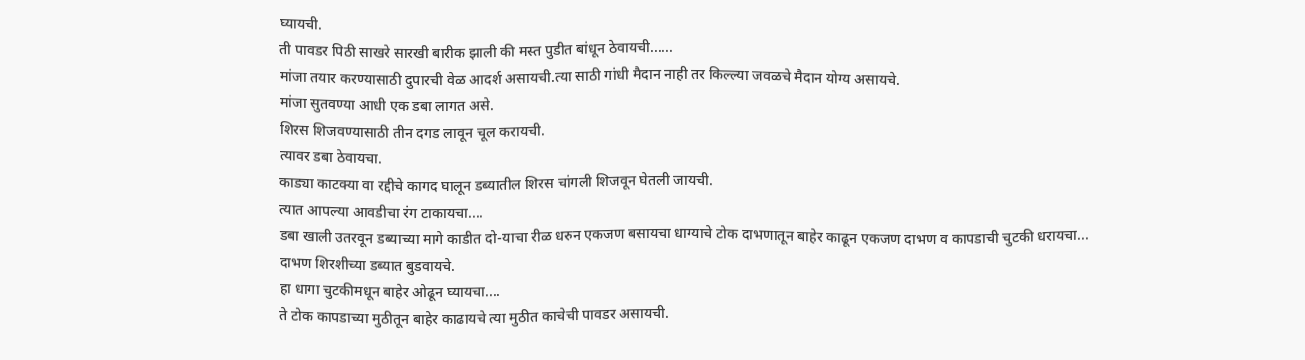घ्यायची.
ती पावडर पिठी साखरे सारखी बारीक झाली की मस्त पुडीत बांधून ठेवायची......
मांजा तयार करण्यासाठी दुपारची वेळ आदर्श असायची.त्या साठी गांधी मैदान नाही तर किल्ल्या जवळचे मैदान योग्य असायचे.
मांजा सुतवण्या आधी एक डबा लागत असे.
शिरस शिजवण्यासाठी तीन दगड लावून चूल करायची.
त्यावर डबा ठेवायचा.
काड्या काटक्या वा रद्दीचे कागद घालून डब्यातील शिरस चांगली शिजवून घेतली जायची.
त्यात आपल्या आवडीचा रंग टाकायचा....
डबा खाली उतरवून डब्याच्या मागे काडीत दो-याचा रीळ धरुन एकजण बसायचा धाग्याचे टोक दाभणातून बाहेर काढून एकजण दाभण व कापडाची चुटकी धरायचा...
दाभण शिरशीच्या डब्यात बुडवायचे.
हा धागा चुटकीमधून बाहेर ओढून घ्यायचा....
ते टोक कापडाच्या मुठीतून बाहेर काढायचे त्या मुठीत काचेची पावडर असायची.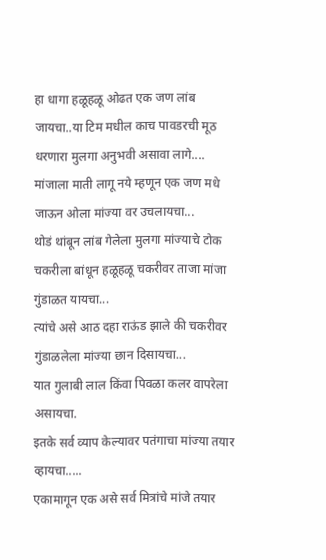हा धागा हळूहळू ओढत एक जण लांब जायचा..या टिम मधील काच पावडरची मूठ धरणारा मुलगा अनुभवी असावा लागे....
मांजाला माती लागू नये म्हणून एक जण मधे जाऊन ओला मांज्या वर उचलायचा...
थोडं थांबून लांब गेलेला मुलगा मांज्याचे टोक चकरीला बांधून हळूहळू चकरीवर ताजा मांजा गुंडाळत यायचा...
त्यांचे असे आठ दहा राऊंड झाले की चकरीवर गुंडाळलेला मांज्या छान दिसायचा...
यात गुलाबी लाल किंवा पिवळा कलर वापरेला असायचा.
इतके सर्व व्याप केल्यावर पतंगाचा मांज्या तयार व्हायचा.....
एकामागून एक असे सर्व मित्रांचे मांजे तयार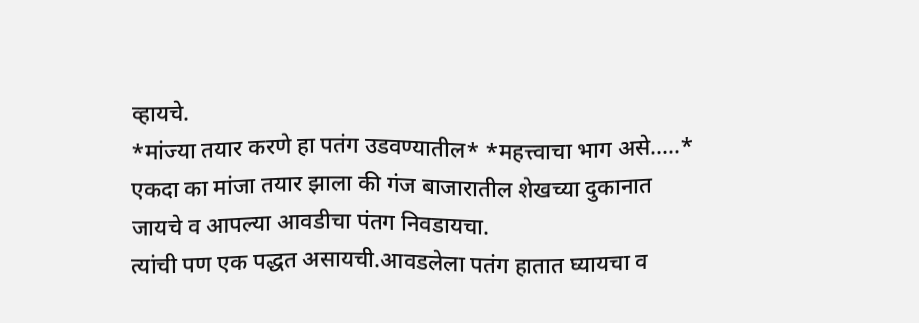व्हायचे.
*मांज्या तयार करणे हा पतंग उडवण्यातील* *महत्त्वाचा भाग असे.....*
एकदा का मांजा तयार झाला की गंज बाजारातील शेखच्या दुकानात जायचे व आपल्या आवडीचा पंतग निवडायचा.
त्यांची पण एक पद्धत असायची.आवडलेला पतंग हातात घ्यायचा व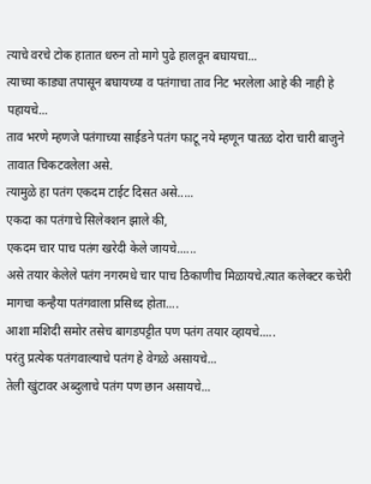त्याचे वरचे टोक हातात धरुन तो मागे पुढे हालवून बघायचा...
त्याच्या काड्या तपासून बघायच्या व पतंगाचा ताव निट भरलेला आहे की नाही हे पहायचे...
ताव भरणे म्हणजे पतंगाच्या साईडने पतंग फाटू नये म्हणून पातळ दोरा चारी बाजुने तावात चिकटवलेला असे.
त्यामुळे हा पतंग एकदम टाईट दिसत असे.....
एकदा का पतंगाचे सिलेक्शन झाले की,
एकदम चार पाच पतंग खरेदी केले जायचे......
असे तयार केलेले पतंग नगरमधे चार पाच ठिकाणीच मिळायचे.त्यात कलेक्टर कचेरी मागचा कन्हैया पतंगवाला प्रसिध्द होता....
आशा मशिदी समोर तसेच बागडपट्टीत पण पतंग तयार व्हायचे.....
परंतु प्रत्येक पतंगवाल्याचे पतंग हे वेगळे असायचे...
तेली खुंटावर अब्दुलाचे पतंग पण छान असायचे...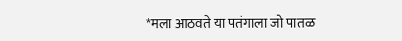*मला आठवते या पतंगाला जो पातळ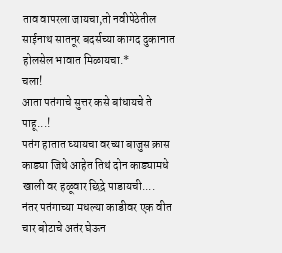ताव वापरला जायचा,तो नवीपेठेतील साईनाथ सातनूर बदर्सच्या कागद दुकानात होलसेल भावात मिळायचा.*
चला!
आता पतंगाचे सुत्तर कसे बांधायचे ते पाहू...!
पतंग हातात घ्यायचा वरच्या बाजुस क्रास काड्या जिथे आहेत तिथं दोन काड्यामधे खाली वर हळूवार छिद्रे पाडायची....
नंतर पतंगाच्या मधल्या काडीवर एक वीत चार बोटाचे अतंर घेऊन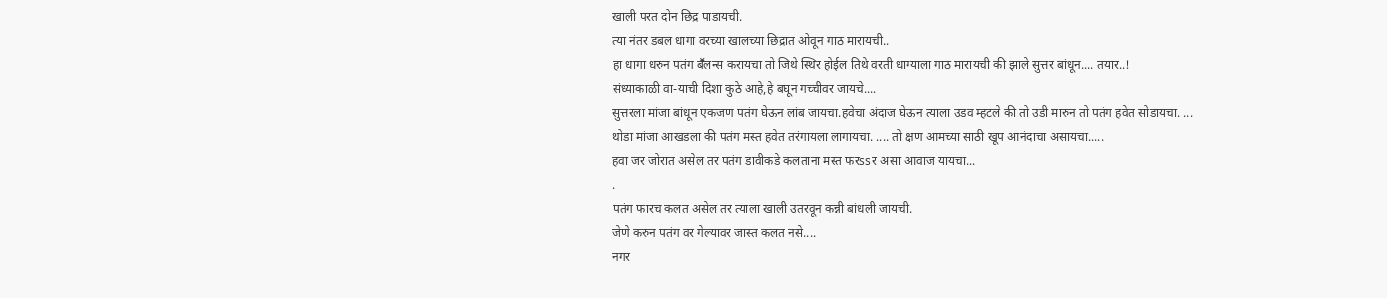खाली परत दोन छिद्र पाडायची.
त्या नंतर डबल धागा वरच्या खालच्या छिद्रात ओवून गाठ मारायची..
हा धागा धरुन पतंग बॕलन्स करायचा तो जिथे स्थिर होईल तिथे वरती धाग्याला गाठ मारायची की झाले सुत्तर बांधून.... तयार..!
संध्याकाळी वा-याची दिशा कुठे आहे,हे बघून गच्चीवर जायचे....
सुत्तरला मांजा बांधून एकजण पतंग घेऊन लांब जायचा.हवेचा अंदाज घेऊन त्याला उडव म्हटले की तो उडी मारुन तो पतंग हवेत सोडायचा. ...
थोडा मांजा आखडला की पतंग मस्त हवेत तरंगायला लागायचा. .... तो क्षण आमच्या साठी खूप आनंदाचा असायचा.....
हवा जर जोरात असेल तर पतंग डावीकडे कलताना मस्त फरssर असा आवाज यायचा...
.
पतंग फारच कलत असेल तर त्याला खाली उतरवून कन्नी बांधली जायची.
जेणे करुन पतंग वर गेल्यावर जास्त कलत नसे....
नगर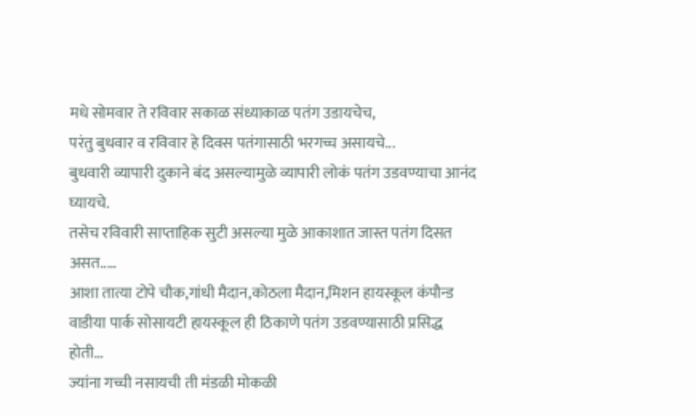मधे सोमवार ते रविवार सकाळ संध्याकाळ पतंग उडायचेच,
परंतु बुधवार व रविवार हे दिवस पतंगासाठी भरगच्च असायचे...
बुधवारी व्यापारी दुकाने बंद असल्यामुळे व्यापारी लोकं पतंग उडवण्याचा आनंद घ्यायचे.
तसेच रविवारी साप्ताहिक सुटी असल्या मुळे आकाशात जास्त पतंग दिसत असत.....
आशा तात्या टोपे चौक,गांधी मैदान,कोठला मैदान,मिशन हायस्कूल कंपौन्ड वाडीया पार्क सोसायटी हायस्कूल ही ठिकाणे पतंग उडवण्यासाठी प्रसिद्ध होती...
ज्यांना गच्ची नसायची ती मंडळी मोकळी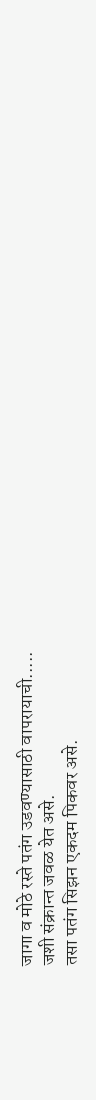जागा व मोठे रस्ते पतंग उडवण्यासाठी वापरायाची.....
जशी संक्रान्त जवळ येत असे.
तसा पतंग सिझन एकदम पिकवर असे.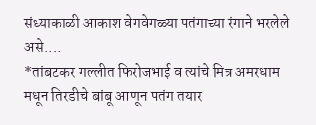संध्याकाळी आकाश वेगवेगळ्या पतंगाच्या रंगाने भरलेले असे....
*तांबटकर गल्लीत फिरोजभाई व त्यांचे मित्र अमरधाम मधून तिरडीचे बांबू आणून पतंग तयार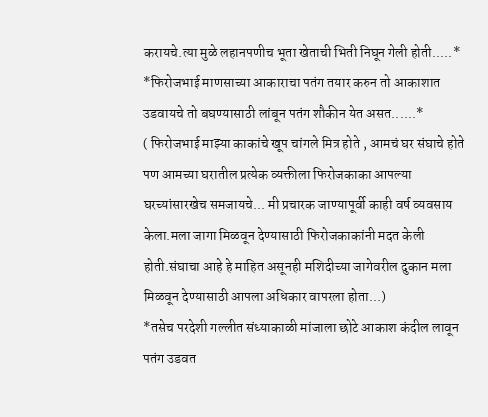करायचे.त्या मुळे लहानपणीच भूता खेताची भिती निघून गेली होती.....*
*फिरोजभाई माणसाच्या आकाराचा पतंग तयार करुन तो आकाशात उडवायचे तो बघण्यासाठी लांबून पतंग शौकीन येत असत......*
( फिरोजभाई माझ्या काकांचे खूप चांगले मित्र होते , आमचं घर संघाचे होते पण आमच्या घरातील प्रत्येक व्यक्तीला फिरोजकाका आपल्या घरच्यांसारखेच समजायचे... मी प्रचारक जाण्यापूर्वी काही वर्ष व्यवसाय केला.मला जागा मिळवून देण्यासाठी फिरोजकाकांनी मदत केली होती.संघाचा आहे हे माहित असूनही मशिदीच्या जागेवरील दुकान मला मिळवून देण्यासाठी आपला अधिकार वापरला होता...)
*तसेच परदेशी गल्लीत संध्याकाळी मांजाला छोटे आकाश कंदील लावून पतंग उडवत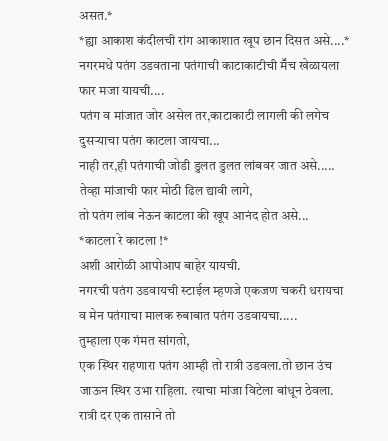असत.*
*ह्या आकाश कंदीलची रांग आकाशात खूप छान दिसत असे....*
नगरमधे पतंग उडवताना पतंगाची काटाकाटीची मॕच खेळायला फार मजा यायची....
पतंग व मांजात जोर असेल तर,काटाकाटी लागली की लगेच दुसऱ्याचा पतंग काटला जायचा...
नाही तर,ही पतंगाची जोडी डुलत डुलत लांबवर जात असे.....
तेव्हा मांजाची फार मोठी ढिल द्यावी लागे,
तो पतंग लांब नेऊन काटला की खूप आनंद होत असे...
*काटला रे काटला !*
अशी आरोळी आपोआप बाहेर यायची.
नगरची पतंग उडवायची स्टाईल म्हणजे एकजण चकरी धरायचा व मेन पतंगाचा मालक रुबाबात पतंग उडवायचा.....
तुम्हाला एक गंमत सांगतो,
एक स्थिर राहणारा पतंग आम्ही तो रात्री उडवला.तो छान उंच जाऊन स्थिर उभा राहिला. त्याचा मांजा विटेला बांधून ठेवला. रात्री दर एक तासाने तो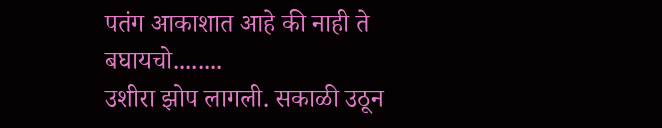पतंग आकाशात आहे की नाही ते बघायचो........
उशीरा झोप लागली. सकाळी उठून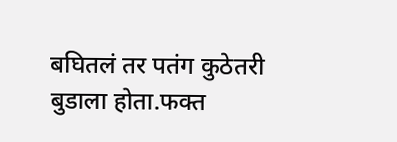बघितलं तर पतंग कुठेतरी बुडाला होता.फक्त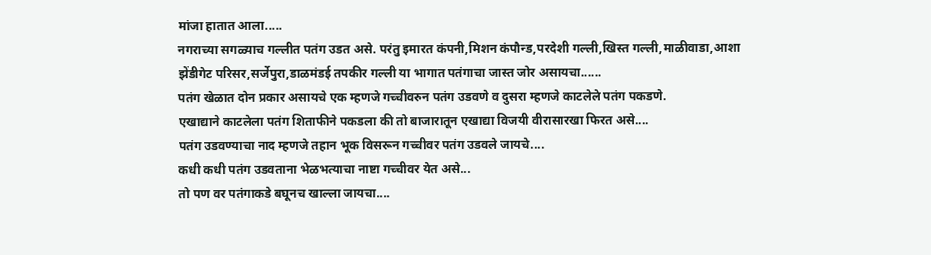मांजा हातात आला.....
नगराच्या सगळ्याच गल्लीत पतंग उडत असे. परंतु इमारत कंपनी,मिशन कंपौन्ड,परदेशी गल्ली,खिस्त गल्ली,माळीवाडा,आशा झेंडीगेट परिसर,सर्जेपुरा,डाळमंडई तपकीर गल्ली या भागात पतंगाचा जास्त जोर असायचा......
पतंग खेळात दोन प्रकार असायचे एक म्हणजे गच्चीवरुन पतंग उडवणे व दुसरा म्हणजे काटलेले पतंग पकडणे.
एखाद्याने काटलेला पतंग शिताफीने पकडला की तो बाजारातून एखाद्या विजयी वीरासारखा फिरत असे....
पतंग उडवण्याचा नाद म्हणजे तहान भूक विसरून गच्चीवर पतंग उडवले जायचे....
कधी कधी पतंग उडवताना भेळभत्याचा नाष्टा गच्चीवर येत असे...
तो पण वर पतंगाकडे बघूनच खाल्ला जायचा....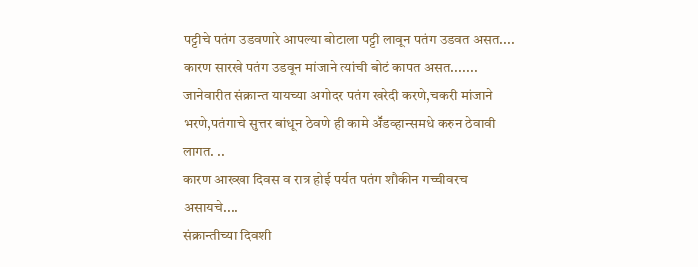पट्टीचे पतंग उडवणारे आपल्या बोटाला पट्टी लावून पतंग उडवत असत....
कारण सारखे पतंग उडवून मांजाने त्यांची बोटं कापत असत.......
जानेवारीत संक्रान्त यायच्या अगोदर पतंग खरेदी करणे,चकरी मांजाने भरणे,पतंगाचे सुत्तर बांधून ठेवणे ही कामे अॕडव्हान्समधे करुन ठेवावी लागत. ..
कारण आख्खा दिवस व रात्र होई पर्यत पतंग शौकीन गच्चीवरच असायचे....
संक्रान्तीच्या दिवशी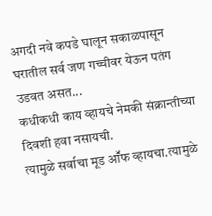अगदी नवे कपडे घालून सकाळपासून घरातील सर्व जण गच्चीवर येऊन पतंग उडवत असत...
कधीकधी काय व्हायचे नेमकी संक्रान्तीच्या दिवशी हवा नसायची.
त्यामुळे सर्वाचा मूड आॕफ व्हायचा.त्यामुळे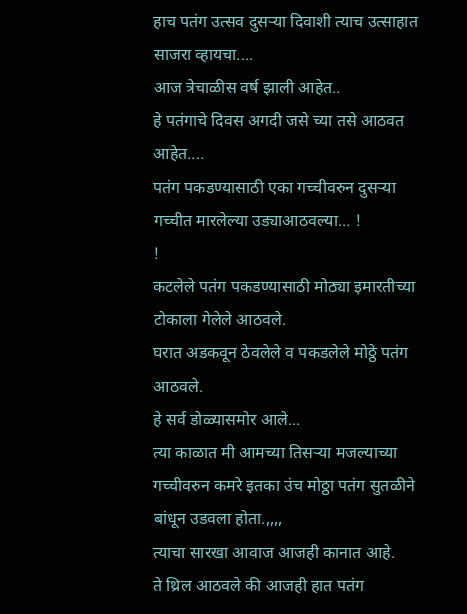हाच पतंग उत्सव दुसऱ्या दिवाशी त्याच उत्साहात साजरा व्हायचा....
आज त्रेचाळीस वर्ष झाली आहेत..
हे पतंगाचे दिवस अगदी जसे च्या तसे आठवत आहेत....
पतंग पकडण्यासाठी एका गच्चीवरुन दुसऱ्या गच्चीत मारलेल्या उड्याआठवल्या... !
!
कटलेले पतंग पकडण्यासाठी मोठ्या इमारतीच्या टोकाला गेलेले आठवले.
घरात अडकवून ठेवलेले व पकडलेले मोठ्ठे पतंग आठवले.
हे सर्व डोळ्यासमोर आले...
त्या काळात मी आमच्या तिसऱ्या मजल्याच्या गच्चीवरुन कमरे इतका उंच मोठ्ठा पतंग सुतळीने बांधून उडवला होता.,,,,
त्याचा सारखा आवाज आजही कानात आहे.
ते थ्रिल आठवले की आजही हात पतंग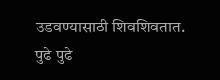उडवण्यासाठी शिवशिवतात.
पुढे पुढे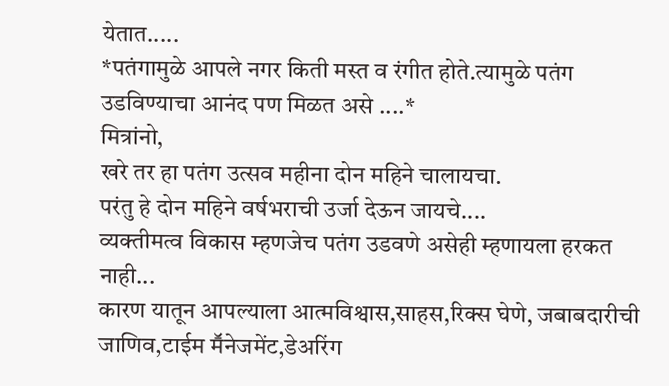येतात.....
*पतंगामुळे आपले नगर किती मस्त व रंगीत होते.त्यामुळे पतंग उडविण्याचा आनंद पण मिळत असे ....*
मित्रांनो,
खरे तर हा पतंग उत्सव महीना दोन महिने चालायचा.
परंतु हे दोन महिने वर्षभराची उर्जा देऊन जायचे....
व्यक्तीमत्व विकास म्हणजेच पतंग उडवणे असेही म्हणायला हरकत नाही...
कारण यातून आपल्याला आत्मविश्वास,साहस,रिक्स घेणे, जबाबदारीची जाणिव,टाईम मॕनेजमेंट,डेअरिंग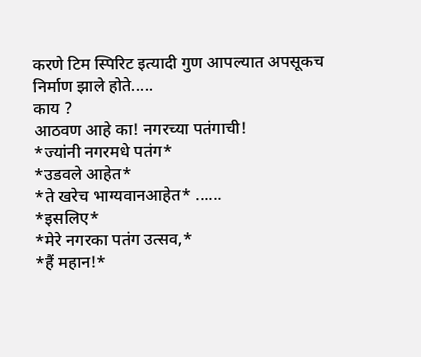करणे टिम स्पिरिट इत्यादी गुण आपल्यात अपसूकच निर्माण झाले होते.....
काय ?
आठवण आहे का! नगरच्या पतंगाची!
*ज्यांनी नगरमधे पतंग*
*उडवले आहेत*
*ते खरेच भाग्यवानआहेत* ......
*इसलिए*
*मेरे नगरका पतंग उत्सव,*
*हैं महान!*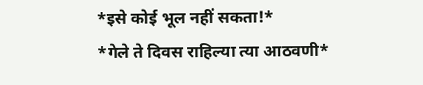*इसे कोई भूल नहीं सकता!*
*गेले ते दिवस राहिल्या त्या आठवणी*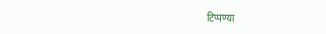टिप्पण्या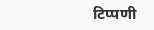टिप्पणी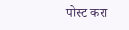पोस्ट करा